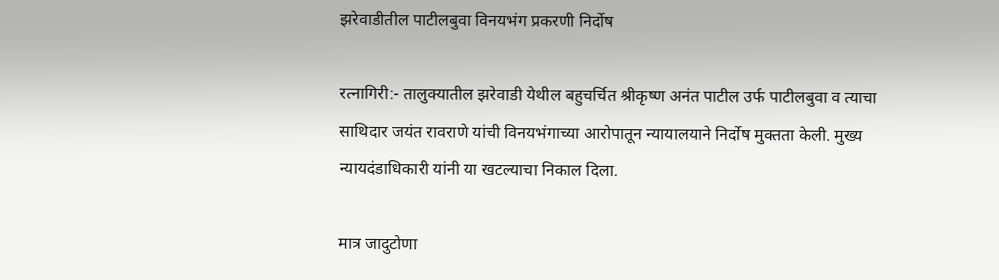झरेवाडीतील पाटीलबुवा विनयभंग प्रकरणी निर्दोष

रत्नागिरी:- तालुक्यातील झरेवाडी येथील बहुचर्चित श्रीकृष्ण अनंत पाटील उर्फ पाटीलबुवा व त्याचा साथिदार जयंत रावराणे यांची विनयभंगाच्या आरोपातून न्यायालयाने निर्दोष मुक्तता केली. मुख्य न्यायदंडाधिकारी यांनी या खटल्याचा निकाल दिला.

मात्र जादुटोणा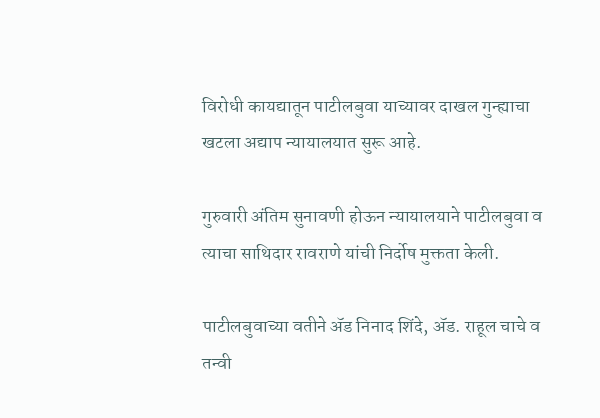विरोधी कायद्यातून पाटीलबुवा याच्यावर दाखल गुन्ह्याचा खटला अद्याप न्यायालयात सुरू आहे.

गुरुवारी अंतिम सुनावणी होऊन न्यायालयाने पाटीलबुवा व त्याचा साथिदार रावराणे यांची निर्दोष मुक्तता केली.

पाटीलबुवाच्या वतीने ॲड निनाद शिंदे, ॲड. राहूल चाचे व तन्वी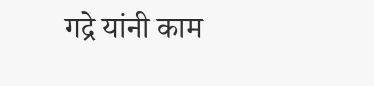गद्रे यांनी काम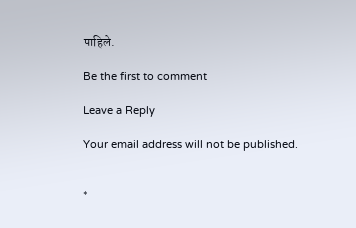पाहिले.

Be the first to comment

Leave a Reply

Your email address will not be published.


*